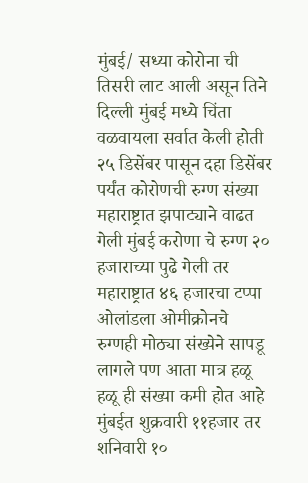मुंबई/ सध्या कोरोना ची तिसरी लाट आली असून तिने दिल्ली मुंबई मध्ये चिंता वळवायला सर्वात केली होती २५ डिसेंबर पासून दहा डिसेंबर पर्यंत कोरोणची रुग्ण संख्या महाराष्ट्रात झपाट्याने वाढत गेली मुंबई करोणा चे रुग्ण २० हजाराच्या पुढे गेली तर महाराष्ट्रात ४६ हजारचा टप्पा ओलांडला ओमीक्रोनचे रुग्णही मोठ्या संख्येने सापडू लागले पण आता मात्र हळू हळू ही संख्या कमी होत आहे मुंबईत शुक्रवारी ११हजार तर शनिवारी १०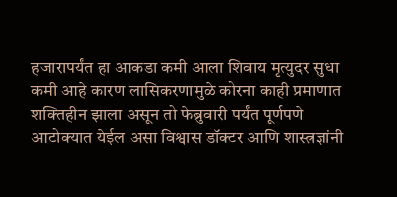हजारापर्यंत हा आकडा कमी आला शिवाय मृत्युदर सुधा कमी आहे कारण लासिकरणामुळे कोरना काही प्रमाणात शक्तिहीन झाला असून तो फेब्रुवारी पर्यंत पूर्णपणे आटोक्यात येईल असा विश्वास डॉक्टर आणि शास्त्रज्ञांनी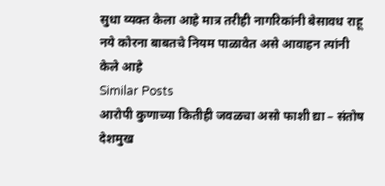सुधा व्यक्त केला आहे मात्र तरीही नागरिकांनी बेसावध राहू नये कोरना बाबतचे नियम पाळावेत असे आवाहन त्यांनी केले आहे
Similar Posts
आरोपी कुणाच्या कितीही जवळचा असो फाशी द्या – संतोष देशमुख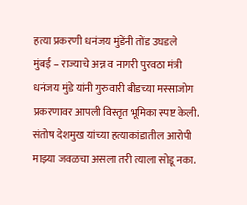हत्या प्रकरणी धनंजय मुंडेंनी तोंड उघडले
मुंबई – राज्याचे अन्न व नागरी पुरवठा मंत्री धनंजय मुंडे यांनी गुरुवारी बीडच्या मस्साजोग प्रकरणावर आपली विस्तृत भूमिका स्पष्ट केली. संतोष देशमुख यांच्या हत्याकांडातील आरोपी माझ्या जवळचा असला तरी त्याला सोडू नका.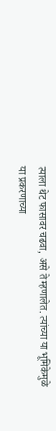त्याला थेट फासावर चढवा, असे ते म्हणालेत. त्यांच्या या भूमिकेमुळे या प्रकरणाच्या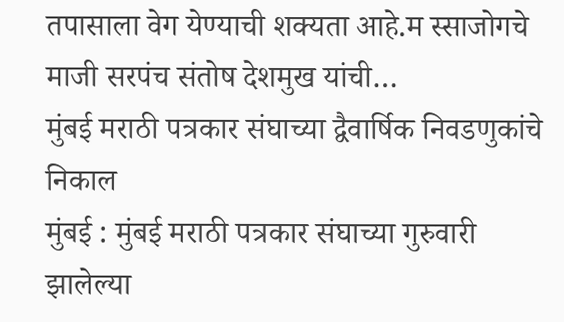तपासाला वेग येण्याची शक्यता आहे.म स्साजोगचे माजी सरपंच संतोष देशमुख यांची…
मुंबई मराठी पत्रकार संघाच्या द्वैवार्षिक निवडणुकांचे निकाल
मुंबई : मुंबई मराठी पत्रकार संघाच्या गुरुवारी झालेल्या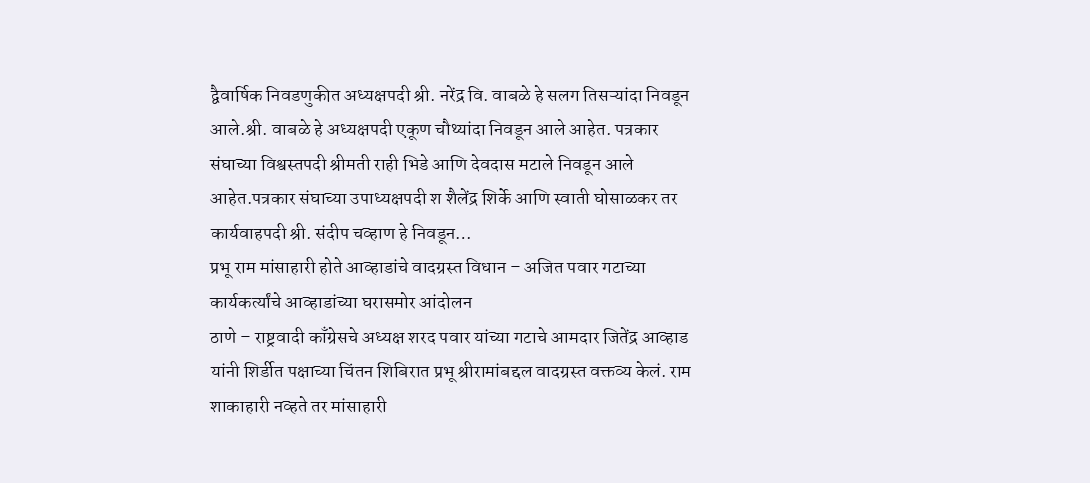द्वैवार्षिक निवडणुकीत अध्यक्षपदी श्री. नरेंद्र वि. वाबळे हे सलग तिसऱ्यांदा निवडून आले.श्री. वाबळे हे अध्यक्षपदी एकूण चौथ्यांदा निवडून आले आहेत. पत्रकार संघाच्या विश्वस्तपदी श्रीमती राही भिडे आणि देवदास मटाले निवडून आले आहेत.पत्रकार संघाच्या उपाध्यक्षपदी श शैलेंद्र शिर्के आणि स्वाती घोसाळकर तर कार्यवाहपदी श्री. संदीप चव्हाण हे निवडून…
प्रभू राम मांसाहारी होते आव्हाडांचे वादग्रस्त विधान – अजित पवार गटाच्या कार्यकर्त्यांचे आव्हाडांच्या घरासमोर आंदोलन
ठाणे – राष्ट्रवादी काँग्रेसचे अध्यक्ष शरद पवार यांच्या गटाचे आमदार जितेंद्र आव्हाड यांनी शिर्डीत पक्षाच्या चिंतन शिबिरात प्रभू श्रीरामांबद्दल वादग्रस्त वक्तव्य केलं. राम शाकाहारी नव्हते तर मांसाहारी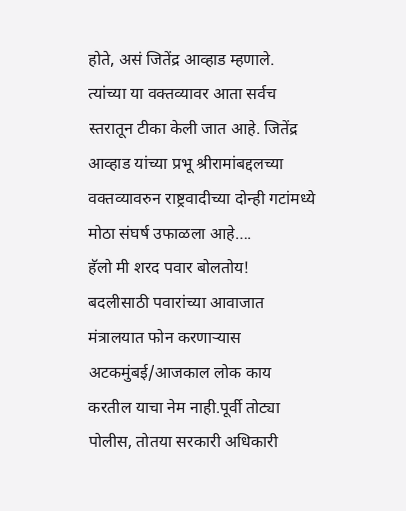होते, असं जितेंद्र आव्हाड म्हणाले. त्यांच्या या वक्तव्यावर आता सर्वच स्तरातून टीका केली जात आहे. जितेंद्र आव्हाड यांच्या प्रभू श्रीरामांबद्दलच्या वक्तव्यावरुन राष्ट्रवादीच्या दोन्ही गटांमध्ये मोठा संघर्ष उफाळला आहे….
हॅलो मी शरद पवार बोलतोय!
बदलीसाठी पवारांच्या आवाजात मंत्रालयात फोन करणाऱ्यास अटकमुंबई/आजकाल लोक काय करतील याचा नेम नाही.पूर्वी तोट्या पोलीस, तोतया सरकारी अधिकारी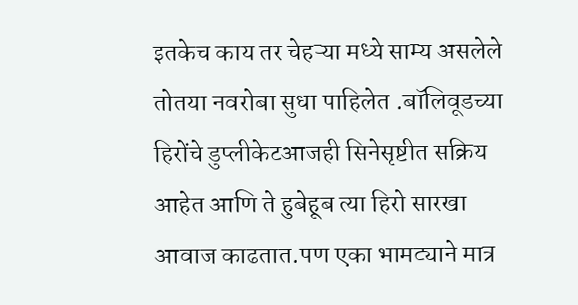इतकेच काय तर चेहऱ्या मध्ये साम्य असलेले तोतया नवरोबा सुधा पाहिलेत .बॉलिवूडच्या हिरोंचे डुप्लीकेटआजही सिनेसृष्टीत सक्रिय आहेत आणि ते हुबेहूब त्या हिरो सारखा आवाज काढतात.पण एका भामट्याने मात्र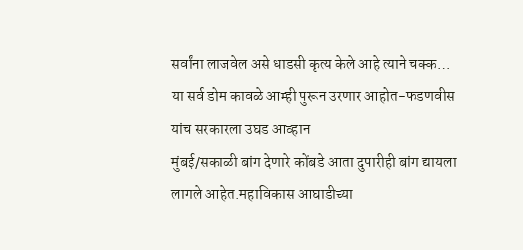सर्वांना लाजवेल असे धाडसी कृत्य केले आहे त्याने चक्क…
या सर्व डोम कावळे आम्ही पुरून उरणार आहोत-फडणवीस यांच सरकारला उघड आव्हान
मुंबई/सकाळी बांग देणारे कोंबडे आता दुपारीही बांग द्यायला लागले आहेत.महाविकास आघाडीच्या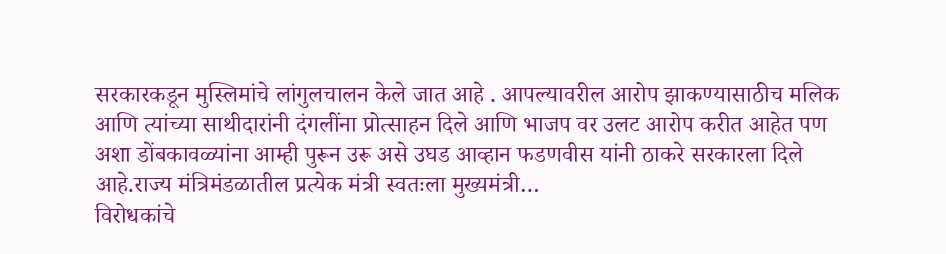सरकारकडून मुस्लिमांचे लांगुलचालन केले जात आहे . आपल्यावरील आरोप झाकण्यासाठीच मलिक आणि त्यांच्या साथीदारांनी दंगलींना प्रोत्साहन दिले आणि भाजप वर उलट आरोप करीत आहेत पण अशा डोंबकावळ्यांना आम्ही पुरून उरू असे उघड आव्हान फडणवीस यांनी ठाकरे सरकारला दिले आहे.राज्य मंत्रिमंडळातील प्रत्येक मंत्री स्वतःला मुख्यमंत्री…
विरोधकांचे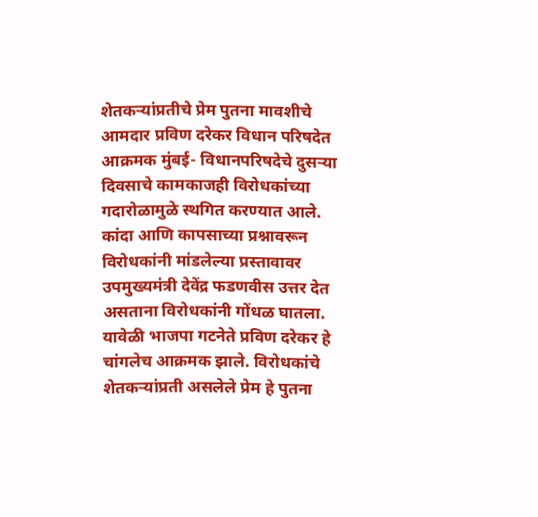शेतकऱ्यांप्रतीचे प्रेम पुतना मावशीचे
आमदार प्रविण दरेकर विधान परिषदेत आक्रमक मुंबई- विधानपरिषदेचे दुसऱ्या दिवसाचे कामकाजही विरोधकांच्या गदारोळामुळे स्थगित करण्यात आले. कांदा आणि कापसाच्या प्रश्नावरून विरोधकांनी मांडलेल्या प्रस्तावावर उपमुख्यमंत्री देवेंद्र फडणवीस उत्तर देत असताना विरोधकांनी गोंधळ घातला. यावेळी भाजपा गटनेते प्रविण दरेकर हे चांगलेच आक्रमक झाले. विरोधकांचे शेतकऱ्यांप्रती असलेले प्रेम हे पुतना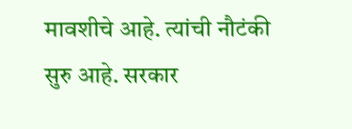मावशीचे आहे. त्यांची नौटंकी सुरु आहे. सरकार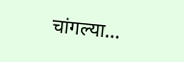चांगल्या…